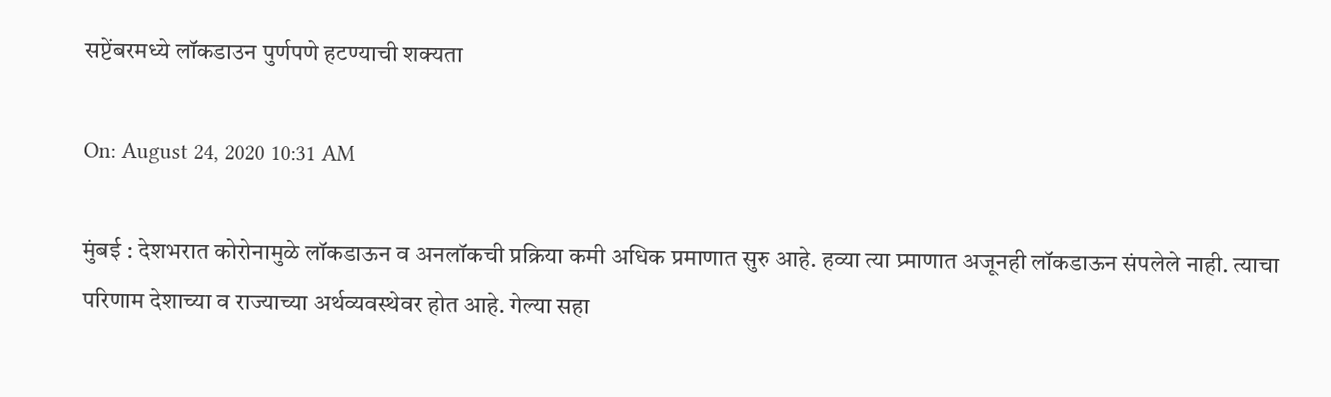सप्टेंबरमध्ये लॉकडाउन पुर्णपणे हटण्याची शक्यता

On: August 24, 2020 10:31 AM

मुंबई : देशभरात कोरोनामुळे लॉकडाऊन व अनलॉकची प्रक्रिया कमी अधिक प्रमाणात सुरु आहे. हव्या त्या प्र्माणात अजूनही लॉकडाऊन संपलेले नाही. त्याचा परिणाम देशाच्या व राज्याच्या अर्थव्यवस्थेवर होत आहे. गेल्या सहा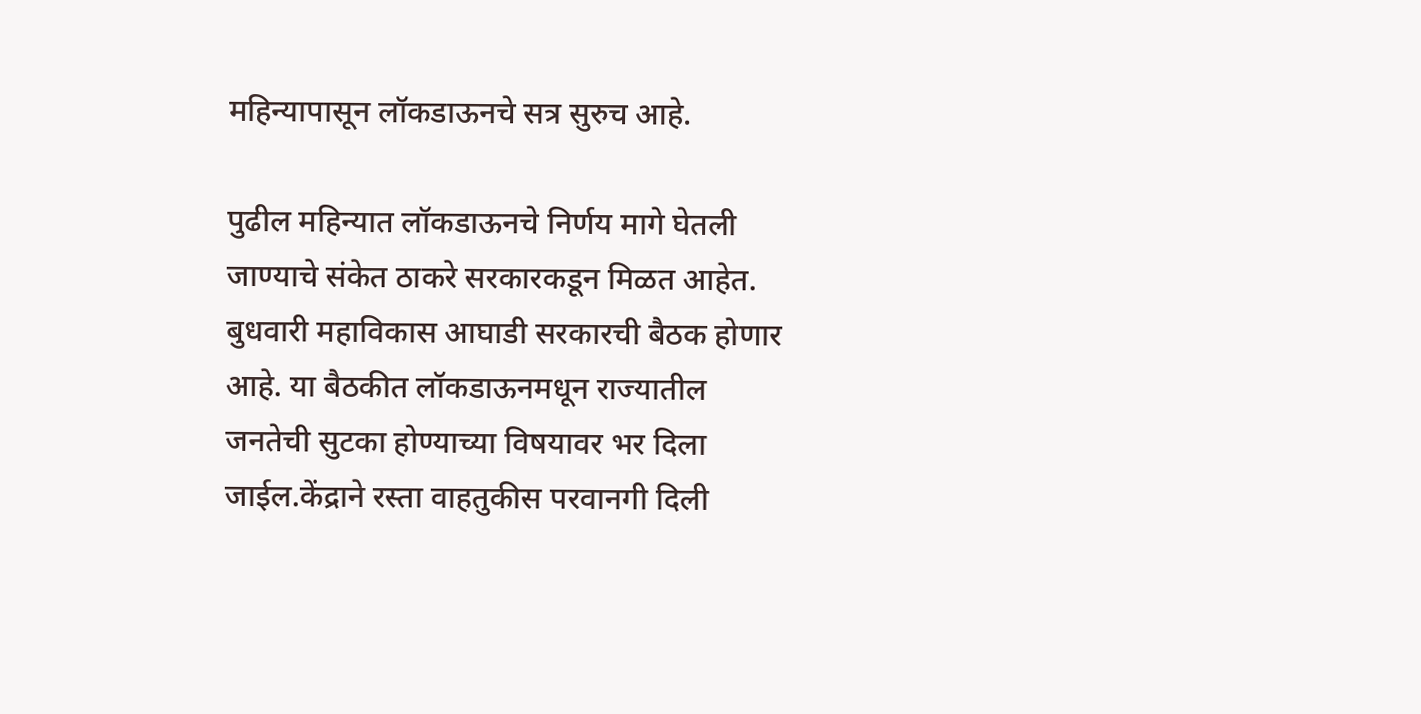महिन्यापासून लॉकडाऊनचे सत्र सुरुच आहे.

पुढील महिन्यात लॉकडाऊनचे निर्णय मागे घेतली जाण्याचे संकेत ठाकरे सरकारकडून मिळत आहेत. बुधवारी महाविकास आघाडी सरकारची बैठक होणार आहे. या बैठकीत लॉकडाऊनमधून राज्यातील जनतेची सुटका होण्याच्या विषयावर भर दिला जाईल.केंद्राने रस्ता वाहतुकीस परवानगी दिली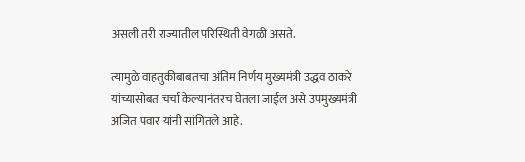असली तरी राज्यातील परिस्थिती वेगळी असते.

त्यामुळे वाहतुकीबाबतचा अंतिम निर्णय मुख्यमंत्री उद्धव ठाकरे यांच्यासोबत चर्चा केल्यानंतरच घेतला जाईल असे उपमुख्यमंत्री अजित पवार यांनी सांगितले आहे.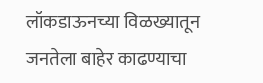लॉकडाऊनच्या विळख्यातून जनतेला बाहेर काढण्याचा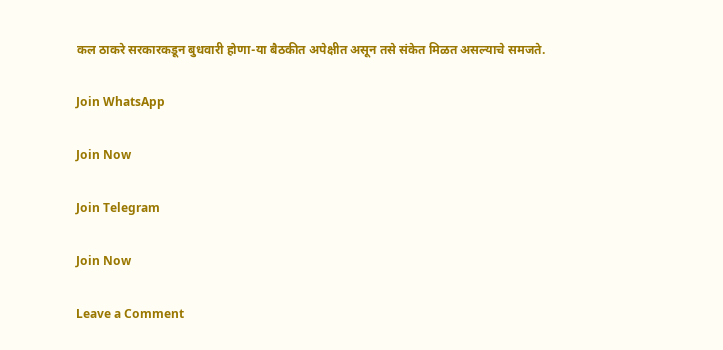कल ठाकरे सरकारकडून बुधवारी होणा-या बैठकीत अपेक्षीत असून तसे संकेत मिळत असल्याचे समजते.

Join WhatsApp

Join Now

Join Telegram

Join Now

Leave a Comment